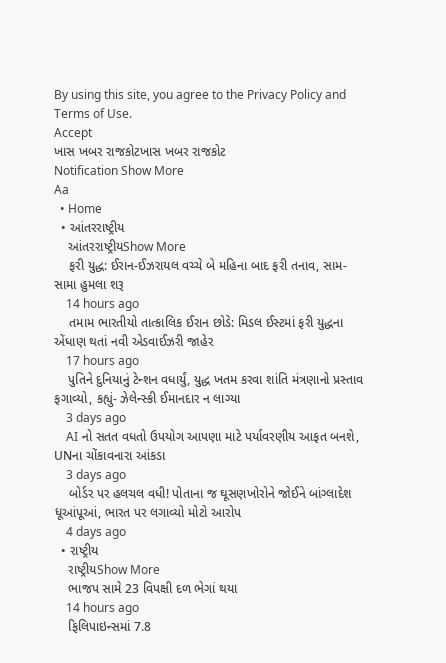By using this site, you agree to the Privacy Policy and Terms of Use.
Accept
ખાસ ખબર રાજકોટખાસ ખબર રાજકોટ
Notification Show More
Aa
  • Home
  • આંતરરાષ્ટ્રીય
    આંતરરાષ્ટ્રીયShow More
    ફરી યુદ્ધ: ઈરાન-ઈઝરાયલ વચ્ચે બે મહિના બાદ ફરી તનાવ, સામ-સામા હુમલા શરૂ
    14 hours ago
    તમામ ભારતીયો તાત્કાલિક ઈરાન છોડે: મિડલ ઈસ્ટમાં ફરી યુદ્ધના એંધાણ થતાં નવી એડવાઈઝરી જાહેર
    17 hours ago
    પુતિને દુનિયાનું ટેન્શન વધાર્યું, યુદ્ધ ખતમ કરવા શાંતિ મંત્રણાનો પ્રસ્તાવ ફગાવ્યો, કહ્યું- ઝેલેન્સ્કી ઈમાનદાર ન લાગ્યા
    3 days ago
    AI નો સતત વધતો ઉપયોગ આપણા માટે પર્યાવરણીય આફત બનશે, UNના ચોંકાવનારા આંકડા
    3 days ago
    બોર્ડર પર હલચલ વધી! પોતાના જ ઘૂસણખોરોને જોઈને બાંગ્લાદેશ ધૂઆંપૂઆં, ભારત પર લગાવ્યો મોટો આરોપ
    4 days ago
  • રાષ્ટ્રીય
    રાષ્ટ્રીયShow More
    ભાજપ સામે 23 વિપક્ષી દળ ભેગાં થયા
    14 hours ago
    ફિલિપાઇન્સમાં 7.8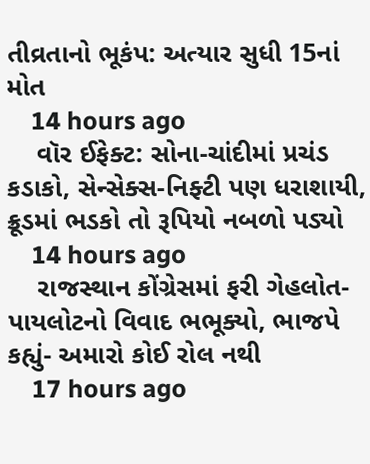તીવ્રતાનો ભૂકંપ: અત્યાર સુધી 15નાં મોત
    14 hours ago
    વૉર ઈફેક્ટ: સોના-ચાંદીમાં પ્રચંડ કડાકો, સેન્સેક્સ-નિફ્ટી પણ ધરાશાયી, ક્રૂડમાં ભડકો તો રૂપિયો નબળો પડ્યો
    14 hours ago
    રાજસ્થાન કોંગ્રેસમાં ફરી ગેહલોત-પાયલોટનો વિવાદ ભભૂક્યો, ભાજપે કહ્યું- અમારો કોઈ રોલ નથી
    17 hours ago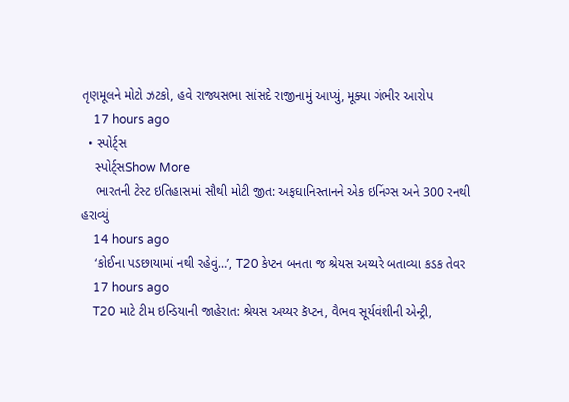તૃણમૂલને મોટો ઝટકો, હવે રાજ્યસભા સાંસદે રાજીનામું આપ્યું, મૂક્યા ગંભીર આરોપ
    17 hours ago
  • સ્પોર્ટ્સ
    સ્પોર્ટ્સShow More
    ભારતની ટેસ્ટ ઇતિહાસમાં સૌથી મોટી જીત: અફઘાનિસ્તાનને એક ઇનિંગ્સ અને 300 રનથી હરાવ્યું
    14 hours ago
    ‘કોઈના પડછાયામાં નથી રહેવું…’, T20 કેપ્ટન બનતા જ શ્રેયસ અય્યરે બતાવ્યા કડક તેવર
    17 hours ago
    T20 માટે ટીમ ઇન્ડિયાની જાહેરાત: શ્રેયસ અય્યર કૅપ્ટન, વૈભવ સૂર્યવંશીની એન્ટ્રી,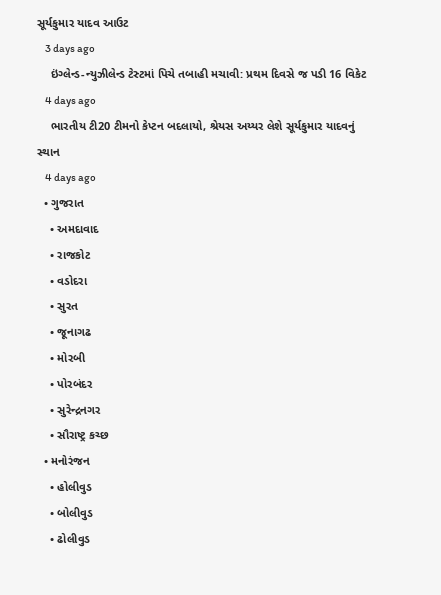સૂર્યકુમાર યાદવ આઉટ
    3 days ago
    ઇંગ્લેન્ડ-ન્યુઝીલેન્ડ ટેસ્ટમાં પિચે તબાહી મચાવી: પ્રથમ દિવસે જ પડી 16 વિકેટ
    4 days ago
    ભારતીય ટી20 ટીમનો કેપ્ટન બદલાયો, શ્રેયસ અય્યર લેશે સૂર્યકુમાર યાદવનું સ્થાન
    4 days ago
  • ગુજરાત
    • અમદાવાદ
    • રાજકોટ
    • વડોદરા
    • સુરત
    • જૂનાગઢ
    • મોરબી
    • પોરબંદર
    • સુરેન્દ્રનગર
    • સૌરાષ્ટ્ર કચ્છ
  • મનોરંજન
    • હોલીવુડ
    • બોલીવુડ
    • ઢોલીવુડ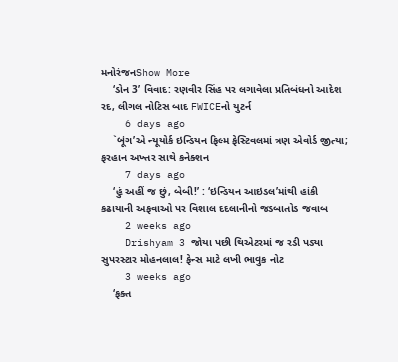મનોરંજનShow More
    ‘ડોન 3’ વિવાદ: રણવીર સિંહ પર લગાવેલા પ્રતિબંધનો આદેશ રદ, લીગલ નોટિસ બાદ FWICEનો યુટર્ન
    6 days ago
    `બૂંગ’એ ન્યૂયોર્ક ઇન્ડિયન ફિલ્મ ફેસ્ટિવલમાં ત્રણ એવોર્ડ જીત્યા; ફરહાન અખ્તર સાથે કનેક્શન
    7 days ago
    ‘હું અહીં જ છું, બેબી!’ : ‘ઇન્ડિયન આઇડલ’માંથી હાંકી કઢાયાની અફવાઓ પર વિશાલ દદલાનીનો જડબાતોડ જવાબ
    2 weeks ago
    Drishyam 3 જોયા પછી થિએટરમાં જ રડી પડ્યા સુપરસ્ટાર મોહનલાલ! ફેન્સ માટે લખી ભાવુક નોટ
    3 weeks ago
    ‘ફક્ત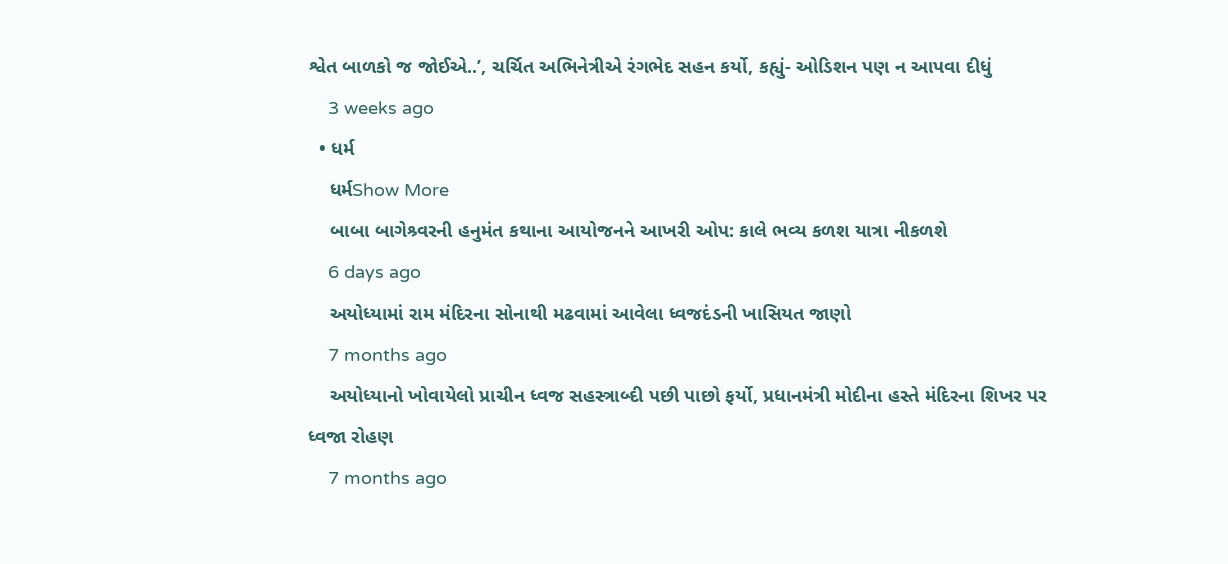શ્વેત બાળકો જ જોઈએ..’, ચર્ચિત અભિનેત્રીએ રંગભેદ સહન કર્યો, કહ્યું- ઓડિશન પણ ન આપવા દીધું
    3 weeks ago
  • ધર્મ
    ધર્મShow More
    બાબા બાગેશ્ર્વરની હનુમંત કથાના આયોજનને આખરી ઓપ: કાલે ભવ્ય કળશ યાત્રા નીકળશે
    6 days ago
    અયોધ્યામાં રામ મંદિરના સોનાથી મઢવામાં આવેલા ધ્વજદંડની ખાસિયત જાણો
    7 months ago
    અયોધ્યાનો ખોવાયેલો પ્રાચીન ધ્વજ સહસ્ત્રાબ્દી પછી પાછો ફર્યો, પ્રધાનમંત્રી મોદીના હસ્તે મંદિરના શિખર પર ધ્વજા રોહણ
    7 months ago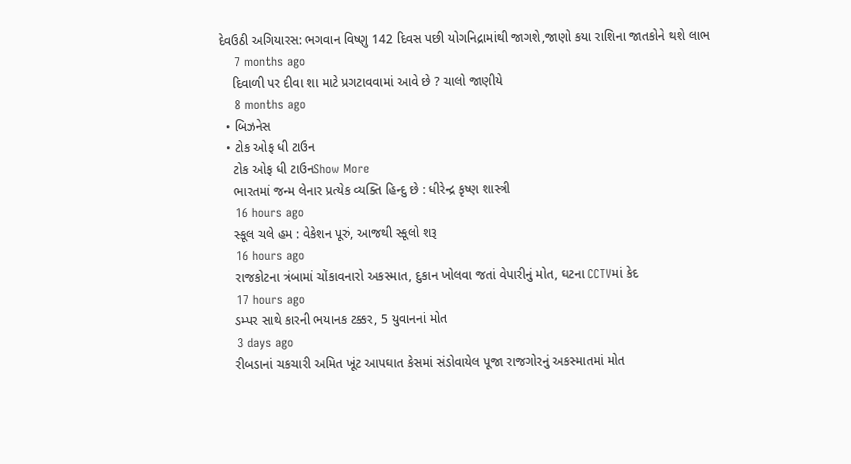દેવઉઠી અગિયારસ: ભગવાન વિષ્ણુ 142 દિવસ પછી યોગનિદ્રામાંથી જાગશે,જાણો કયા રાશિના જાતકોને થશે લાભ
    7 months ago
    દિવાળી પર દીવા શા માટે પ્રગટાવવામાં આવે છે ? ચાલો જાણીયે
    8 months ago
  • બિઝનેસ
  • ટોક ઓફ ધી ટાઉન
    ટોક ઓફ ધી ટાઉનShow More
    ભારતમાં જન્મ લેનાર પ્રત્યેક વ્યક્તિ હિન્દુ છે : ધીરેન્દ્ર કૃષ્ણ શાસ્ત્રી
    16 hours ago
    સ્કૂલ ચલે હમ : વેકેશન પૂરું, આજથી સ્કૂલો શરૂ
    16 hours ago
    રાજકોટના ત્રંબામાં ચોંકાવનારો અકસ્માત, દુકાન ખોલવા જતાં વેપારીનું મોત, ઘટના CCTVમાં કેદ
    17 hours ago
    ડમ્પર સાથે કારની ભયાનક ટક્કર, 5 યુવાનનાં મોત
    3 days ago
    રીબડાનાં ચકચારી અમિત ખૂંટ આપઘાત કેસમાં સંડોવાયેલ પૂજા રાજગોરનું અકસ્માતમાં મોત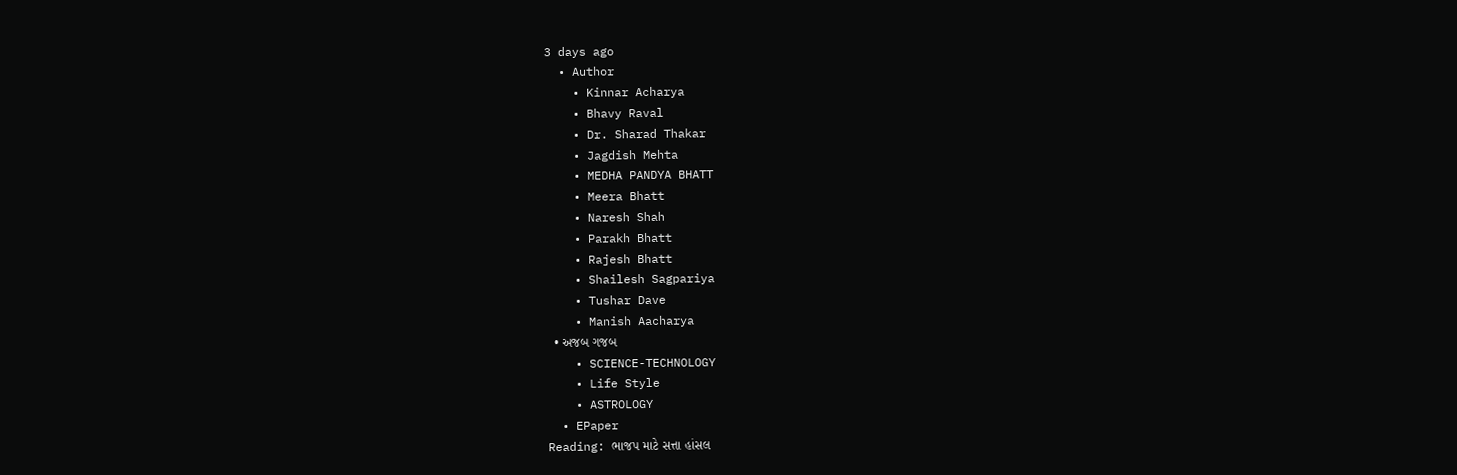3 days ago
  • Author
    • Kinnar Acharya
    • Bhavy Raval
    • Dr. Sharad Thakar
    • Jagdish Mehta
    • MEDHA PANDYA BHATT
    • Meera Bhatt
    • Naresh Shah
    • Parakh Bhatt
    • Rajesh Bhatt
    • Shailesh Sagpariya
    • Tushar Dave
    • Manish Aacharya
  • અજબ ગજબ
    • SCIENCE-TECHNOLOGY
    • Life Style
    • ASTROLOGY
  • EPaper
Reading: ભાજપ માટે સત્તા હાંસલ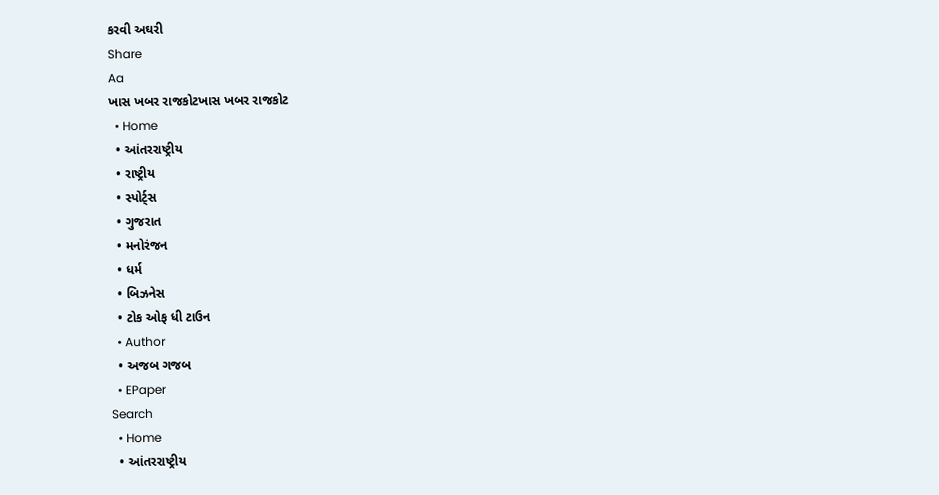કરવી અઘરી
Share
Aa
ખાસ ખબર રાજકોટખાસ ખબર રાજકોટ
  • Home
  • આંતરરાષ્ટ્રીય
  • રાષ્ટ્રીય
  • સ્પોર્ટ્સ
  • ગુજરાત
  • મનોરંજન
  • ધર્મ
  • બિઝનેસ
  • ટોક ઓફ ધી ટાઉન
  • Author
  • અજબ ગજબ
  • EPaper
Search
  • Home
  • આંતરરાષ્ટ્રીય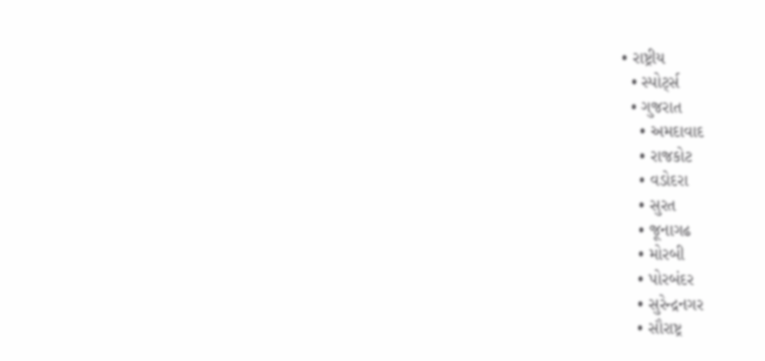• રાષ્ટ્રીય
  • સ્પોર્ટ્સ
  • ગુજરાત
    • અમદાવાદ
    • રાજકોટ
    • વડોદરા
    • સુરત
    • જૂનાગઢ
    • મોરબી
    • પોરબંદર
    • સુરેન્દ્રનગર
    • સૌરાષ્ટ્ર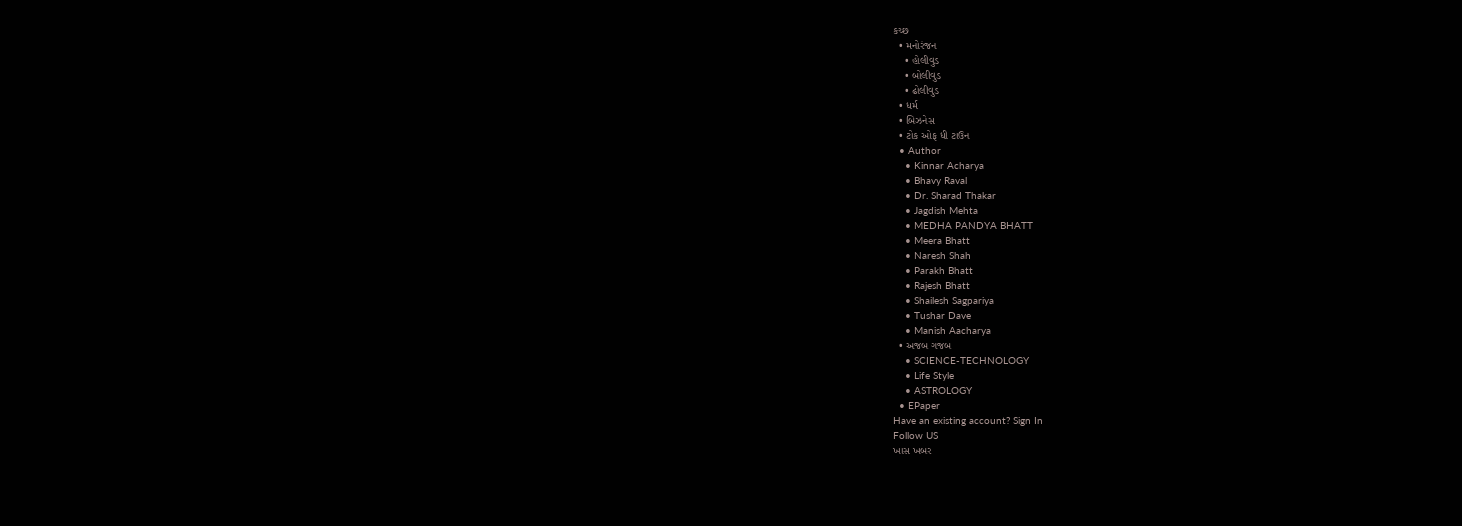કચ્છ
  • મનોરંજન
    • હોલીવુડ
    • બોલીવુડ
    • ઢોલીવુડ
  • ધર્મ
  • બિઝનેસ
  • ટોક ઓફ ધી ટાઉન
  • Author
    • Kinnar Acharya
    • Bhavy Raval
    • Dr. Sharad Thakar
    • Jagdish Mehta
    • MEDHA PANDYA BHATT
    • Meera Bhatt
    • Naresh Shah
    • Parakh Bhatt
    • Rajesh Bhatt
    • Shailesh Sagpariya
    • Tushar Dave
    • Manish Aacharya
  • અજબ ગજબ
    • SCIENCE-TECHNOLOGY
    • Life Style
    • ASTROLOGY
  • EPaper
Have an existing account? Sign In
Follow US
ખાસ ખબર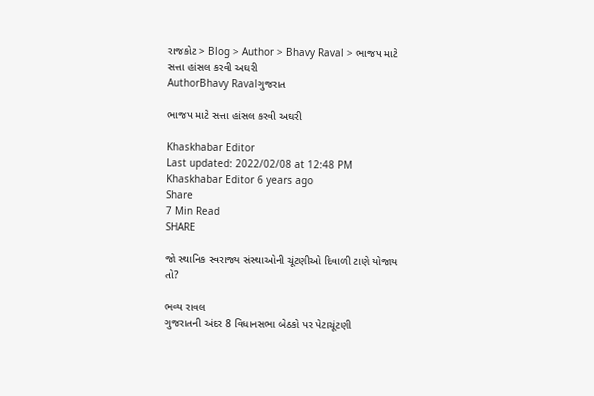રાજકોટ > Blog > Author > Bhavy Raval > ભાજપ માટે સત્તા હાંસલ કરવી અઘરી
AuthorBhavy Ravalગુજરાત

ભાજપ માટે સત્તા હાંસલ કરવી અઘરી

Khaskhabar Editor
Last updated: 2022/02/08 at 12:48 PM
Khaskhabar Editor 6 years ago
Share
7 Min Read
SHARE

જો સ્થાનિક સ્વરાજ્ય સંસ્થાઓની ચૂંટણીઓ દિવાળી ટાણે યોજાય તો?

ભવ્ય રાવલ
ગુજરાતની અંદર 8 વિધાનસભા બેઠકો પર પેટાચૂંટણી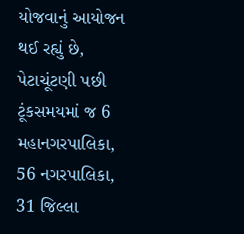યોજવાનું આયોજન થઈ રહ્યું છે, પેટાચૂંટણી પછી ટૂંકસમયમાં જ 6 મહાનગરપાલિકા, 56 નગરપાલિકા, 31 જિલ્લા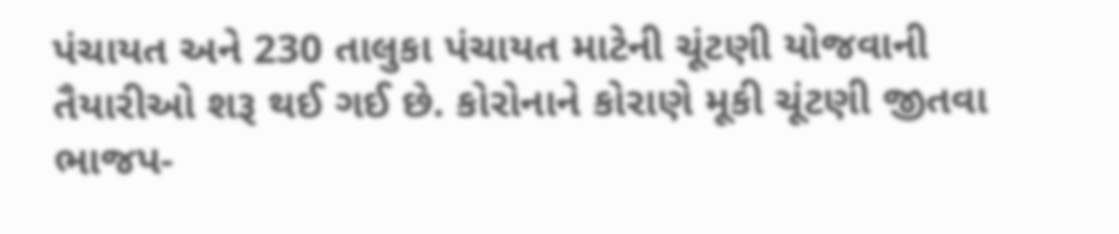પંચાયત અને 230 તાલુકા પંચાયત માટેની ચૂંટણી યોજવાની તૈયારીઓ શરૂ થઈ ગઈ છે. કોરોનાને કોરાણે મૂકી ચૂંટણી જીતવા ભાજપ-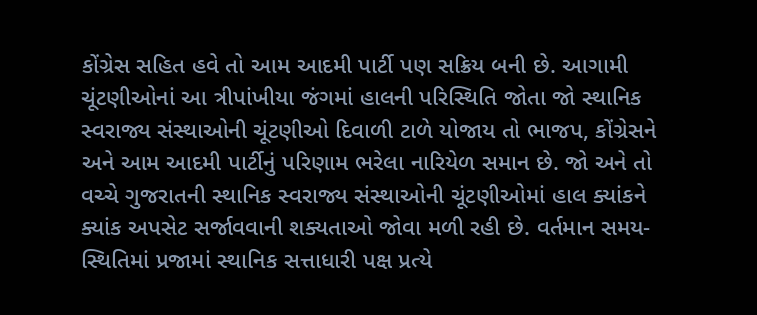કોંગ્રેસ સહિત હવે તો આમ આદમી પાર્ટી પણ સક્રિય બની છે. આગામી ચૂંટણીઓનાં આ ત્રીપાંખીયા જંગમાં હાલની પરિસ્થિતિ જોતા જો સ્થાનિક સ્વરાજ્ય સંસ્થાઓની ચૂંટણીઓ દિવાળી ટાળે યોજાય તો ભાજપ, કોંગ્રેસને અને આમ આદમી પાર્ટીનું પરિણામ ભરેલા નારિયેળ સમાન છે. જો અને તો વચ્ચે ગુજરાતની સ્થાનિક સ્વરાજ્ય સંસ્થાઓની ચૂંટણીઓમાં હાલ ક્યાંકને ક્યાંક અપસેટ સર્જાવવાની શક્યતાઓ જોવા મળી રહી છે. વર્તમાન સમય-સ્થિતિમાં પ્રજામાં સ્થાનિક સત્તાધારી પક્ષ પ્રત્યે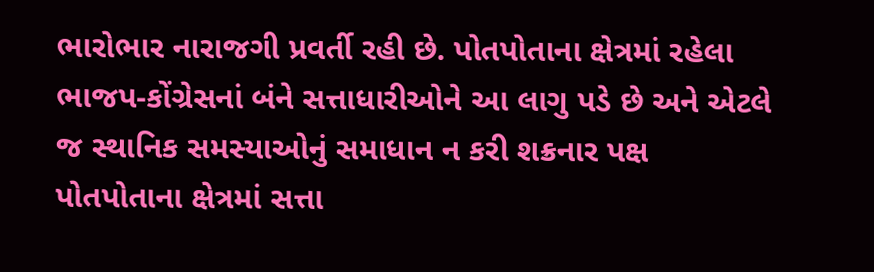ભારોભાર નારાજગી પ્રવર્તી રહી છે. પોતપોતાના ક્ષેત્રમાં રહેલા ભાજપ-કોંગ્રેસનાં બંને સત્તાધારીઓને આ લાગુ પડે છે અને એટલે જ સ્થાનિક સમસ્યાઓનું સમાધાન ન કરી શક્રનાર પક્ષ પોતપોતાના ક્ષેત્રમાં સત્તા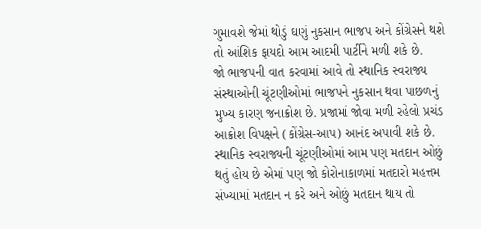ગુમાવશે જેમાં થોડું ઘણું નુકસાન ભાજપ અને કોંગ્રેસને થશે તો આંશિક ફાયદો આમ આદમી પાર્ટીને મળી શકે છે.
જો ભાજપની વાત કરવામાં આવે તો સ્થાનિક સ્વરાજ્ય સંસ્થાઓની ચૂંટણીઓમાં ભાજપને નુકસાન થવા પાછળનું મુખ્ય કારણ જનાક્રોશ છે. પ્રજામાં જોવા મળી રહેલો પ્રચંડ આક્રોશ વિપક્ષને (કોંગ્રેસ-આપ) આનંદ અપાવી શકે છે. સ્થાનિક સ્વરાજ્યની ચૂંટણીઓમાં આમ પણ મતદાન ઓછું થતું હોય છે એમાં પણ જો કોરોનાકાળમાં મતદારો મહત્તમ સંખ્યામાં મતદાન ન કરે અને ઓછું મતદાન થાય તો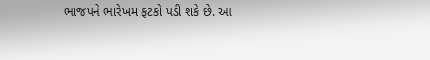ભાજપને ભારેખમ ફટકો પડી શકે છે. આ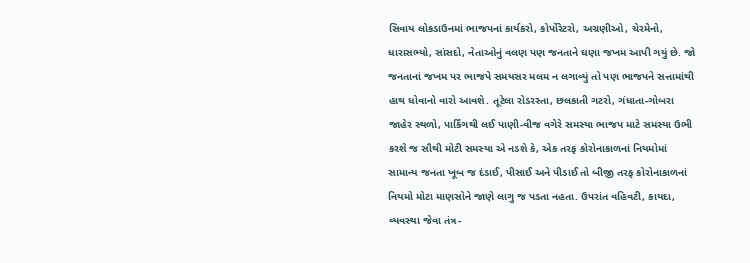સિવાય લોકડાઉનમાં ભાજપનાં કાર્યકરો, કોર્પોરેટરો, અગ્રણીઓ, ચેરમેનો, ધારાસભ્યો, સાંસદો, નેતાઓનું વલણ પણ જનતાને ઘણા જખમ આપી ગયું છે. જો જનતાનાં જખમ પર ભાજપે સમયસર મલમ ન લગાવ્યું તો પણ ભાજપને સત્તામાંથી હાથ ધોવાનો વારો આવશે. તૂટેલા રોડરસ્તા, છલકાતી ગટરો, ગંધાતા-ગોબરા જાહેર સ્થળો, પાર્કિંગથી લઈ પાણી-વીજ વગેરે સમસ્યા ભાજપ માટે સમસ્યા ઉભી કરશે જ સૌથી મોટી સમસ્યા એ નડશે કે, એક તરફ કોરોનાકાળનાં નિયમોમાં સામાન્ય જનતા ખૂબ જ દંડાઈ, પીસાઈ અને પીડાઈ તો બીજી તરફ કોરોનાકાળનાં નિયમો મોટા માણસોને જાણે લાગુ જ પડતા નહતા. ઉપરાંત વહિવટી, કાયદા, વ્યવસ્થા જેવા તંત્ર-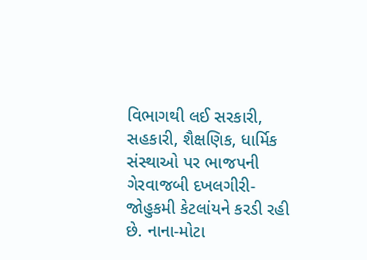વિભાગથી લઈ સરકારી, સહકારી, શૈક્ષણિક, ધાર્મિક સંસ્થાઓ પર ભાજપની ગેરવાજબી દખલગીરી-જોહુકમી કેટલાંયને કરડી રહી છે. નાના-મોટા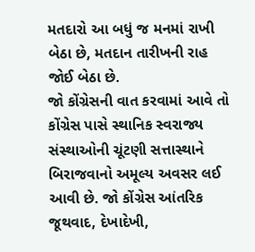મતદારો આ બધું જ મનમાં રાખી બેઠા છે, મતદાન તારીખની રાહ જોઈ બેઠા છે.
જો કોંગ્રેસની વાત કરવામાં આવે તો કોંગ્રેસ પાસે સ્થાનિક સ્વરાજ્ય સંસ્થાઓની ચૂંટણી સત્તાસ્થાને બિરાજવાનો અમૂલ્ય અવસર લઈ આવી છે. જો કોંગ્રેસ આંતરિક જૂથવાદ, દેખાદેખી,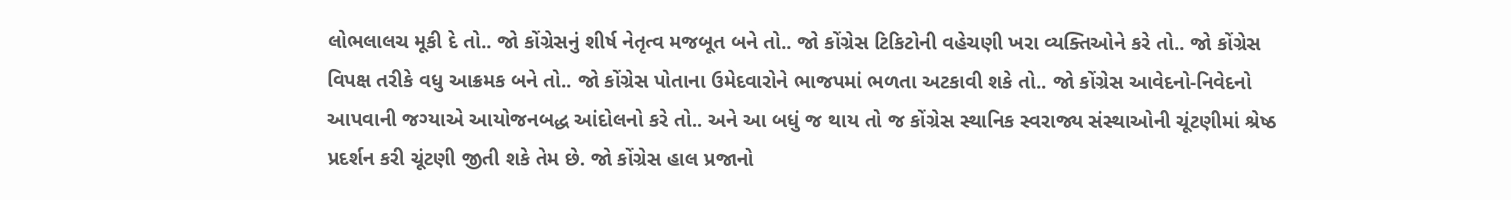લોભલાલચ મૂકી દે તો.. જો કોંગ્રેસનું શીર્ષ નેતૃત્વ મજબૂત બને તો.. જો કોંગ્રેસ ટિકિટોની વહેચણી ખરા વ્યક્તિઓને કરે તો.. જો કોંગ્રેસ વિપક્ષ તરીકે વધુ આક્રમક બને તો.. જો કોંગ્રેસ પોતાના ઉમેદવારોને ભાજપમાં ભળતા અટકાવી શકે તો.. જો કોંગ્રેસ આવેદનો-નિવેદનો આપવાની જગ્યાએ આયોજનબદ્ધ આંદોલનો કરે તો.. અને આ બધું જ થાય તો જ કોંગ્રેસ સ્થાનિક સ્વરાજ્ય સંસ્થાઓની ચૂંટણીમાં શ્રેષ્ઠ પ્રદર્શન કરી ચૂંટણી જીતી શકે તેમ છે. જો કોંગ્રેસ હાલ પ્રજાનો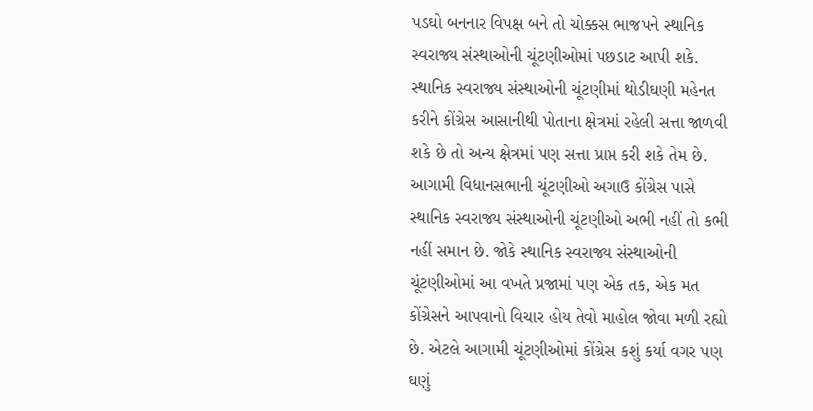પડઘો બનનાર વિપક્ષ બને તો ચોક્કસ ભાજપને સ્થાનિક સ્વરાજ્ય સંસ્થાઓની ચૂંટણીઓમાં પછડાટ આપી શકે. સ્થાનિક સ્વરાજ્ય સંસ્થાઓની ચૂંટણીમાં થોડીઘણી મહેનત કરીને કોંગ્રેસ આસાનીથી પોતાના ક્ષેત્રમાં રહેલી સત્તા જાળવી શકે છે તો અન્ય ક્ષેત્રમાં પણ સત્તા પ્રાપ્ત કરી શકે તેમ છે. આગામી વિધાનસભાની ચૂંટણીઓ અગાઉ કોંગ્રેસ પાસે સ્થાનિક સ્વરાજ્ય સંસ્થાઓની ચૂંટણીઓ અભી નહીં તો કભી નહીં સમાન છે. જોકે સ્થાનિક સ્વરાજ્ય સંસ્થાઓની ચૂંટણીઓમાં આ વખતે પ્રજામાં પણ એક તક, એક મત કોંગ્રેસને આપવાનો વિચાર હોય તેવો માહોલ જોવા મળી રહ્યો છે. એટલે આગામી ચૂંટણીઓમાં કોંગ્રેસ કશું કર્યા વગર પણ ઘણું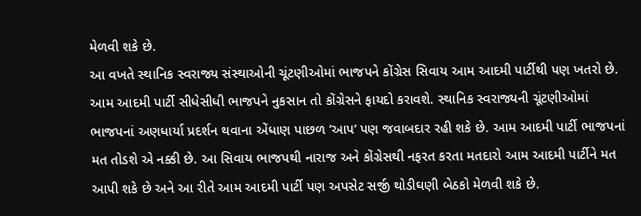મેળવી શકે છે.
આ વખતે સ્થાનિક સ્વરાજ્ય સંસ્થાઓની ચૂંટણીઓમાં ભાજપને કોંગ્રેસ સિવાય આમ આદમી પાર્ટીથી પણ ખતરો છે. આમ આદમી પાર્ટી સીધેસીધી ભાજપને નુકસાન તો કોંગ્રેસને ફાયદો કરાવશે. સ્થાનિક સ્વરાજ્યની ચૂંટણીઓમાં ભાજપનાં અણધાર્યા પ્રદર્શન થવાના એંધાણ પાછળ ’આપ’ પણ જવાબદાર રહી શકે છે. આમ આદમી પાર્ટી ભાજપનાં મત તોડશે એ નક્કી છે. આ સિવાય ભાજપથી નારાજ અને કોંગ્રેસથી નફરત કરતા મતદારો આમ આદમી પાર્ટીને મત આપી શકે છે અને આ રીતે આમ આદમી પાર્ટી પણ અપસેટ સર્જી થોડીઘણી બેઠકો મેળવી શકે છે.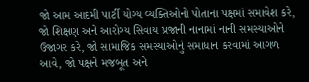જો આમ આદમી પાર્ટી યોગ્ય વ્યક્તિઓનો પોતાના પક્ષમાં સમાવેશ કરે, જો શિક્ષણ અને આરોગ્ય સિવાય પ્રજાની નાનામાં નાની સમસ્યાઓને ઉજાગર કરે, જો સામાજિક સમસ્યાઓનું સમાધાન કરવામાં આગળ આવે, જો પક્ષને મજબૂત અને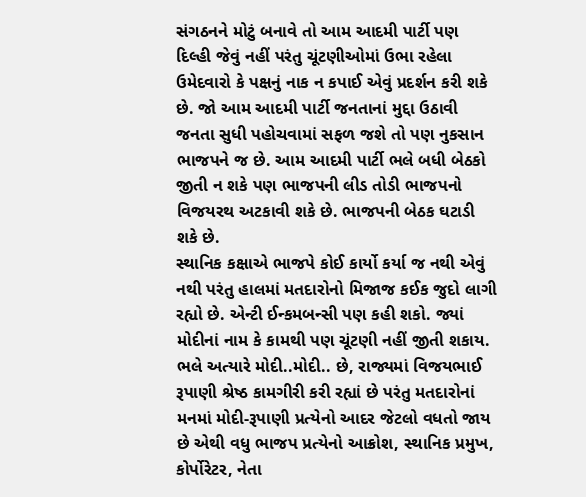સંગઠનને મોટું બનાવે તો આમ આદમી પાર્ટી પણ દિલ્હી જેવું નહીં પરંતુ ચૂંટણીઓમાં ઉભા રહેલા ઉમેદવારો કે પક્ષનું નાક ન કપાઈ એવું પ્રદર્શન કરી શકે છે. જો આમ આદમી પાર્ટી જનતાનાં મુદ્દા ઉઠાવી જનતા સુધી પહોચવામાં સફળ જશે તો પણ નુકસાન ભાજપને જ છે. આમ આદમી પાર્ટી ભલે બધી બેઠકો જીતી ન શકે પણ ભાજપની લીડ તોડી ભાજપનો વિજયરથ અટકાવી શકે છે. ભાજપની બેઠક ઘટાડી શકે છે.
સ્થાનિક કક્ષાએ ભાજપે કોઈ કાર્યો કર્યા જ નથી એવું નથી પરંતુ હાલમાં મતદારોનો મિજાજ કઈક જુદો લાગી રહ્યો છે. એન્ટી ઈન્કમબન્સી પણ કહી શકો. જ્યાં મોદીનાં નામ કે કામથી પણ ચૂંટણી નહીં જીતી શકાય. ભલે અત્યારે મોદી..મોદી.. છે, રાજ્યમાં વિજયભાઈ રૂપાણી શ્રેષ્ઠ કામગીરી કરી રહ્યાં છે પરંતુ મતદારોનાં મનમાં મોદી-રૂપાણી પ્રત્યેનો આદર જેટલો વધતો જાય છે એથી વધુ ભાજપ પ્રત્યેનો આક્રોશ, સ્થાનિક પ્રમુખ, કોર્પોરેટર, નેતા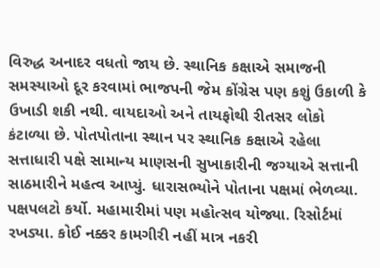વિરુદ્ધ અનાદર વધતો જાય છે. સ્થાનિક કક્ષાએ સમાજની સમસ્યાઓ દૂર કરવામાં ભાજપની જેમ કોંગ્રેસ પણ કશું ઉકાળી કે ઉખાડી શકી નથી. વાયદાઓ અને તાયફોથી રીતસર લોકો કંટાળ્યા છે. પોતપોતાના સ્થાન પર સ્થાનિક કક્ષાએ રહેલા સત્તાધારી પક્ષે સામાન્ય માણસની સુખાકારીની જગ્યાએ સત્તાની સાઠમારીને મહત્વ આપ્યું. ધારાસભ્યોને પોતાના પક્ષમાં ભેળવ્યા. પક્ષપલટો કર્યો. મહામારીમાં પણ મહોત્સવ યોજ્યા. રિસોર્ટમાં રખડ્યા. કોઈ નક્કર કામગીરી નહીં માત્ર નકરી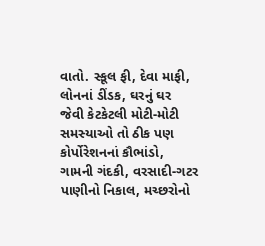વાતો. સ્કૂલ ફી, દેવા માફી, લોનનાં ડીંડક, ઘરનું ઘર જેવી કેટકેટલી મોટી-મોટી સમસ્યાઓ તો ઠીક પણ કોર્પોરેશનનાં કૌભાંડો, ગામની ગંદકી, વરસાદી-ગટર પાણીનો નિકાલ, મચ્છરોનો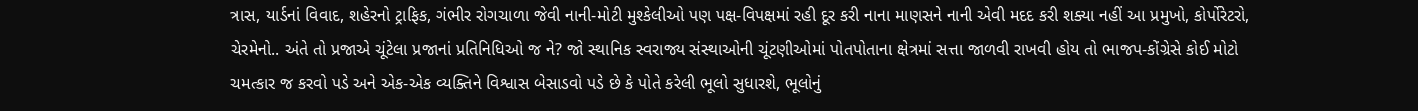ત્રાસ, યાર્ડનાં વિવાદ, શહેરનો ટ્રાફિક, ગંભીર રોગચાળા જેવી નાની-મોટી મુશ્કેલીઓ પણ પક્ષ-વિપક્ષમાં રહી દૂર કરી નાના માણસને નાની એવી મદદ કરી શક્યા નહીં આ પ્રમુખો, કોર્પોરેટરો, ચેરમેનો.. અંતે તો પ્રજાએ ચૂંટેલા પ્રજાનાં પ્રતિનિધિઓ જ ને? જો સ્થાનિક સ્વરાજ્ય સંસ્થાઓની ચૂંટણીઓમાં પોતપોતાના ક્ષેત્રમાં સત્તા જાળવી રાખવી હોય તો ભાજપ-કોંગ્રેસે કોઈ મોટો ચમત્કાર જ કરવો પડે અને એક-એક વ્યક્તિને વિશ્વાસ બેસાડવો પડે છે કે પોતે કરેલી ભૂલો સુધારશે, ભૂલોનું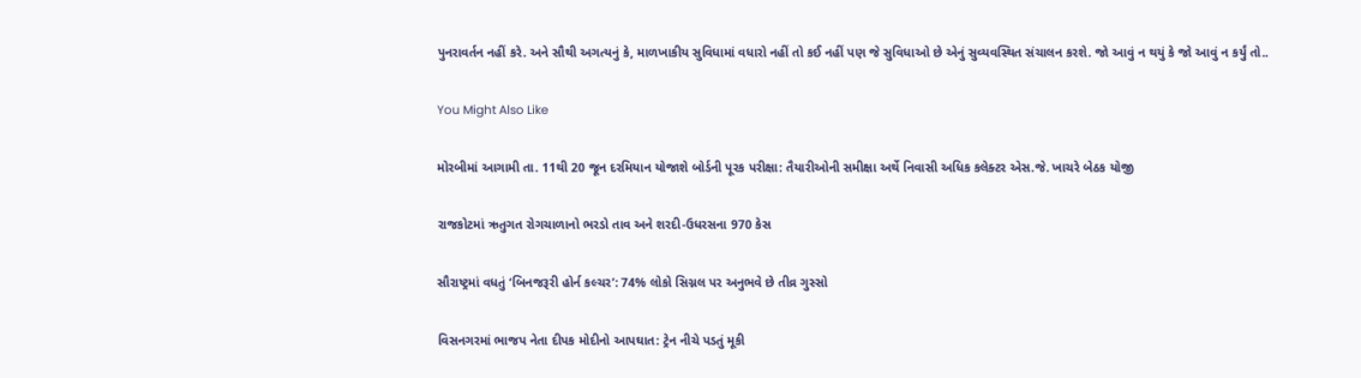પુનરાવર્તન નહીં કરે. અને સૌથી અગત્યનું કે, માળખાકીય સુવિધામાં વધારો નહીં તો કઈ નહીં પણ જે સુવિધાઓ છે એનું સુવ્યવસ્થિત સંચાલન કરશે. જો આવું ન થયું કે જો આવું ન કર્યું તો..

You Might Also Like

મોરબીમાં આગામી તા. 11થી 20 જૂન દરમિયાન યોજાશે બોર્ડની પૂરક પરીક્ષા: તૈયારીઓની સમીક્ષા અર્થે નિવાસી અધિક કલેક્ટર એસ.જે. ખાચરે બેઠક યોજી

રાજકોટમાં ઋતુગત રોગચાળાનો ભરડો તાવ અને શરદી-ઉધરસના 970 કેસ

સૌરાષ્ટ્રમાં વધતું ‘બિનજરૂરી હોર્ન કલ્ચર’: 74% લોકો સિગ્નલ પર અનુભવે છે તીવ્ર ગુસ્સો

વિસનગરમાં ભાજપ નેતા દીપક મોદીનો આપઘાત: ટ્રેન નીચે પડતું મૂકી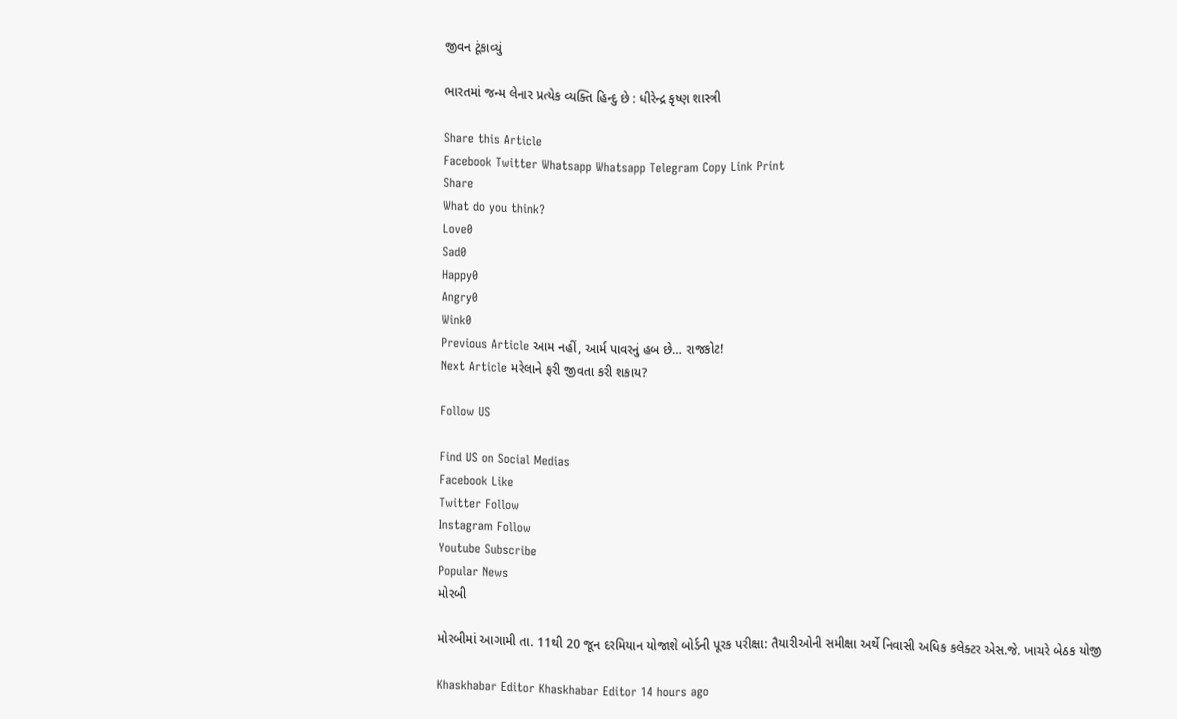જીવન ટૂંકાવ્યું

ભારતમાં જન્મ લેનાર પ્રત્યેક વ્યક્તિ હિન્દુ છે : ધીરેન્દ્ર કૃષ્ણ શાસ્ત્રી

Share this Article
Facebook Twitter Whatsapp Whatsapp Telegram Copy Link Print
Share
What do you think?
Love0
Sad0
Happy0
Angry0
Wink0
Previous Article આમ નહીં, આર્મ પાવરનું હબ છે… રાજકોટ!
Next Article મરેલાને ફરી જીવતા કરી શકાય?

Follow US

Find US on Social Medias
Facebook Like
Twitter Follow
Instagram Follow
Youtube Subscribe
Popular News
મોરબી

મોરબીમાં આગામી તા. 11થી 20 જૂન દરમિયાન યોજાશે બોર્ડની પૂરક પરીક્ષા: તૈયારીઓની સમીક્ષા અર્થે નિવાસી અધિક કલેક્ટર એસ.જે. ખાચરે બેઠક યોજી

Khaskhabar Editor Khaskhabar Editor 14 hours ago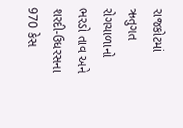રાજકોટમાં ઋતુગત રોગચાળાનો ભરડો તાવ અને શરદી-ઉધરસના 970 કેસ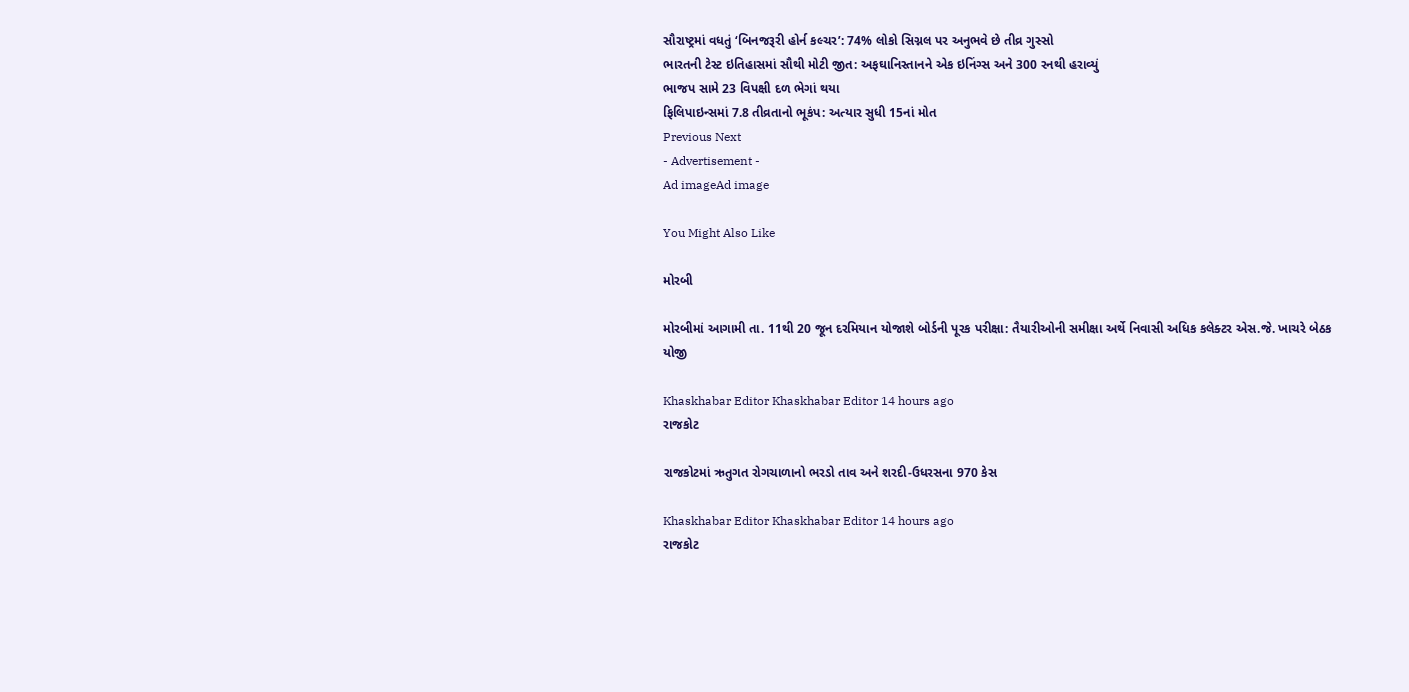સૌરાષ્ટ્રમાં વધતું ‘બિનજરૂરી હોર્ન કલ્ચર’: 74% લોકો સિગ્નલ પર અનુભવે છે તીવ્ર ગુસ્સો
ભારતની ટેસ્ટ ઇતિહાસમાં સૌથી મોટી જીત: અફઘાનિસ્તાનને એક ઇનિંગ્સ અને 300 રનથી હરાવ્યું
ભાજપ સામે 23 વિપક્ષી દળ ભેગાં થયા
ફિલિપાઇન્સમાં 7.8 તીવ્રતાનો ભૂકંપ: અત્યાર સુધી 15નાં મોત
Previous Next
- Advertisement -
Ad imageAd image

You Might Also Like

મોરબી

મોરબીમાં આગામી તા. 11થી 20 જૂન દરમિયાન યોજાશે બોર્ડની પૂરક પરીક્ષા: તૈયારીઓની સમીક્ષા અર્થે નિવાસી અધિક કલેક્ટર એસ.જે. ખાચરે બેઠક યોજી

Khaskhabar Editor Khaskhabar Editor 14 hours ago
રાજકોટ

રાજકોટમાં ઋતુગત રોગચાળાનો ભરડો તાવ અને શરદી-ઉધરસના 970 કેસ

Khaskhabar Editor Khaskhabar Editor 14 hours ago
રાજકોટ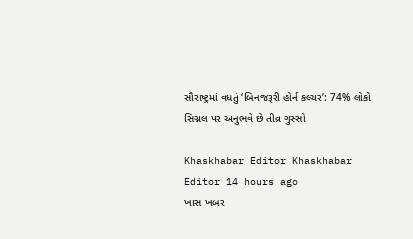સૌરાષ્ટ્રમાં વધતું ‘બિનજરૂરી હોર્ન કલ્ચર’: 74% લોકો સિગ્નલ પર અનુભવે છે તીવ્ર ગુસ્સો

Khaskhabar Editor Khaskhabar Editor 14 hours ago
ખાસ ખબર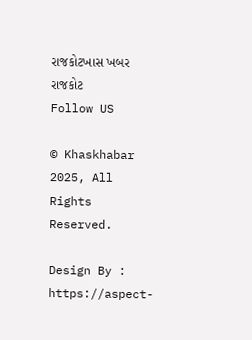રાજકોટખાસ ખબર રાજકોટ
Follow US

© Khaskhabar 2025, All Rights Reserved.

Design By : https://aspect-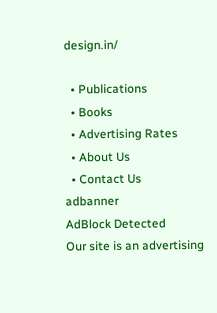design.in/

  • Publications
  • Books
  • Advertising Rates
  • About Us
  • Contact Us
adbanner
AdBlock Detected
Our site is an advertising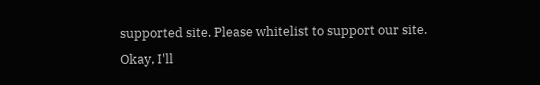supported site. Please whitelist to support our site.
Okay, I'll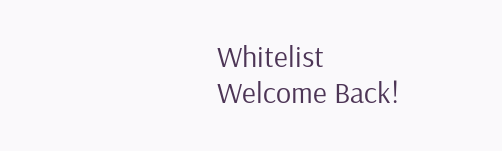Whitelist
Welcome Back!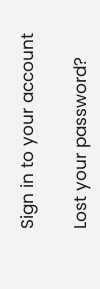Sign in to your account

Lost your password?